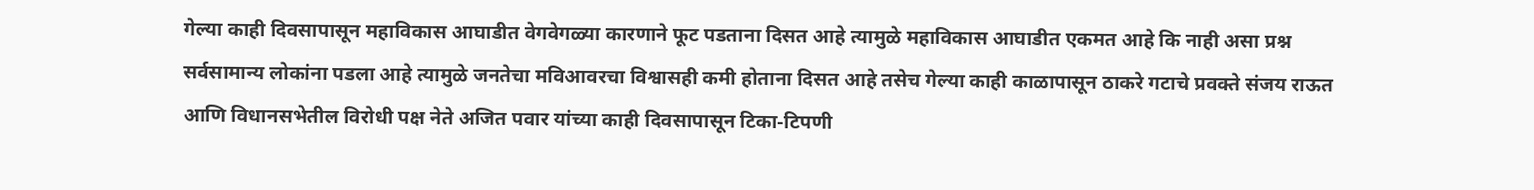गेल्या काही दिवसापासून महाविकास आघाडीत वेगवेगळ्या कारणाने फूट पडताना दिसत आहे त्यामुळे महाविकास आघाडीत एकमत आहे कि नाही असा प्रश्न सर्वसामान्य लोकांना पडला आहे त्यामुळे जनतेचा मविआवरचा विश्वासही कमी होताना दिसत आहे तसेच गेल्या काही काळापासून ठाकरे गटाचे प्रवक्ते संजय राऊत आणि विधानसभेतील विरोधी पक्ष नेते अजित पवार यांच्या काही दिवसापासून टिका-टिपणी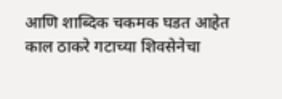आणि शाब्दिक चकमक घडत आहेत
काल ठाकरे गटाच्या शिवसेनेचा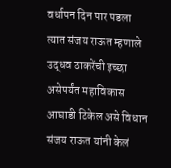वर्धापन दिन पार पडला त्यात संजय राऊत म्हणाले उद्धव ठाकरेंची इच्छा असेपर्यंत महाविकास आघाडी टिकेल असे विधान संजय राऊत यांनी केलं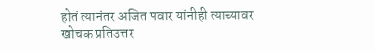होतं त्यानंतर अजित पवार यांनीही त्याच्यावर खोचक प्रतिउत्तर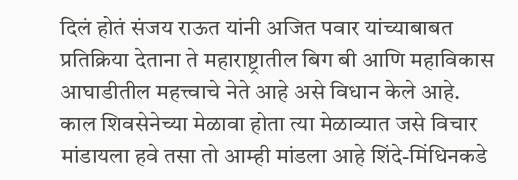दिलं होतं संजय राऊत यांनी अजित पवार यांच्याबाबत प्रतिक्रिया देताना ते महाराष्ट्रातील बिग बी आणि महाविकास आघाडीतील महत्त्वाचे नेते आहे असे विधान केले आहे.
काल शिवसेनेच्या मेळावा होता त्या मेळाव्यात जसे विचार मांडायला हवे तसा तो आम्ही मांडला आहे शिंदे-मिंधिनकडे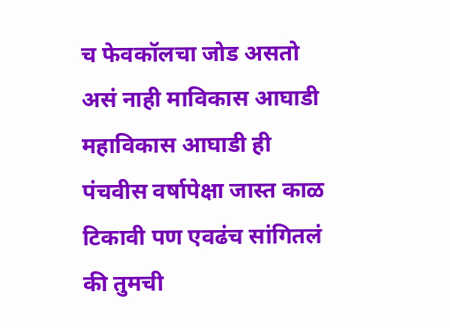च फेवकॉलचा जोड असतो असं नाही माविकास आघाडी महाविकास आघाडी ही पंचवीस वर्षापेक्षा जास्त काळ टिकावी पण एवढंच सांगितलं की तुमची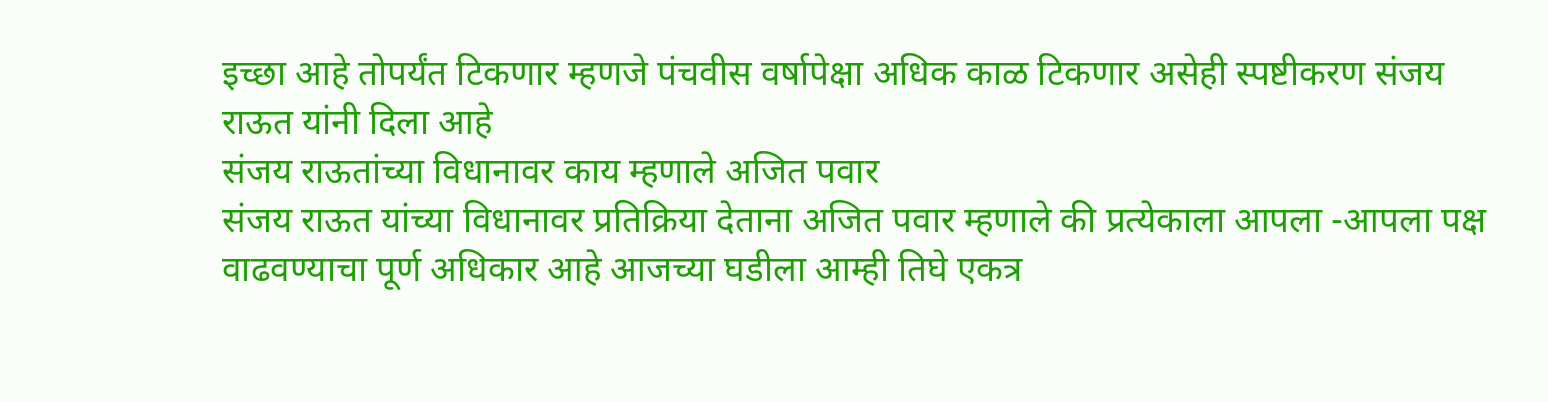इच्छा आहे तोपर्यंत टिकणार म्हणजे पंचवीस वर्षापेक्षा अधिक काळ टिकणार असेही स्पष्टीकरण संजय राऊत यांनी दिला आहे
संजय राऊतांच्या विधानावर काय म्हणाले अजित पवार
संजय राऊत यांच्या विधानावर प्रतिक्रिया देताना अजित पवार म्हणाले की प्रत्येकाला आपला -आपला पक्ष वाढवण्याचा पूर्ण अधिकार आहे आजच्या घडीला आम्ही तिघे एकत्र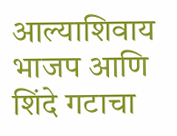आल्याशिवाय भाजप आणि शिंदे गटाचा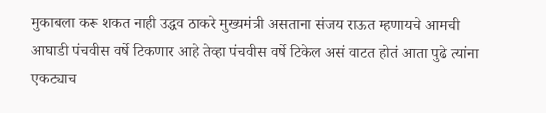मुकाबला करू शकत नाही उद्धव ठाकरे मुख्यमंत्री असताना संजय राऊत म्हणायचे आमची आघाडी पंचवीस वर्षे टिकणार आहे तेव्हा पंचवीस वर्षे टिकेल असं वाटत होतं आता पुढे त्यांना एकट्याच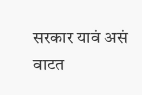सरकार यावं असं वाटत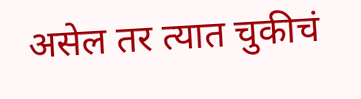असेल तर त्यात चुकीचं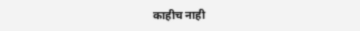काहीच नाही